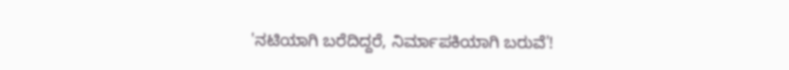'ನಟಿಯಾಗಿ ಬರೆದಿದ್ದರೆ, ನಿರ್ಮಾಪಕಿಯಾಗಿ ಬರುವೆ'!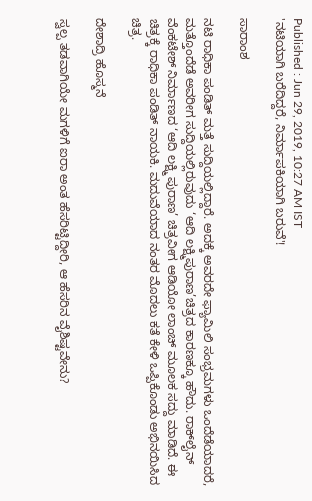Published : Jun 29, 2019, 10:27 AM IST
'ನಟಿಯಾಗಿ ಬರೆದಿದ್ದರೆ, ನಿರ್ಮಾಪಕಿಯಾಗಿ ಬರುವೆ'!

ಸಾರಾಂಶ

ನಟಿ ರಾಧಿಕಾ ಪಂಡಿತ್ ಮತ್ತೆ ಸುದ್ದಿಯಲ್ಲಿದ್ದಾರೆ. ಅದಕ್ಕೆ ಅವರದೇ ಫ್ಯಾಮಿಲಿ ಸಂಭ್ರಮಗಳು ಒಂದೆಡೆಯಾದರೆ, ಮತ್ತೊಂದೆಡೆ ಅವರೀಗ ಸುದ್ದಿಯಲ್ಲಿರುವುದು ‘ಆದಿ ಲಕ್ಷ್ಮಿಪುರಾಣ’ಚಿತ್ರದ ಕಾರಣಕ್ಕೂ ಹೌದು. ರಾಕ್‌ಲೈನ್ ವೆಂಕಟೇಶ್ ನಿರ್ಮಾಣದ ‘ಆದಿ ಲಕ್ಷ್ಮಿ ಪುರಾಣ’ ಚಿತ್ರವೀಗ ಆಡಿಯೋ ಲಾಂಚ್ ಮೂಲಕ ಸದ್ದು ಮಾಡಿದೆ. ಈ ಚಿತ್ರಕ್ಕೆ ರಾಧಿಕಾ ಪಂಡಿತ್ ನಾಯಕಿ. ಮದುವೆಯಾದ ನಂತರ ಮೊದಲು ಕತೆ ಕೇಳಿ ಒಪ್ಪಿಕೊಂಡು ಅಭಿನಯಿಸಿದ ಚಿತ್ರ.

ದೇಶಾದ್ರಿ ಹೊಸ್ಮನೆ

ಸ್ವಲ್ಪ ತಡವಾಗಿಯೇ ಮಗಳಿಗೆ ಐರಾ ಅಂತ ಹೆಸರಿಟ್ಟಿದ್ದೀರಿ, ಆ ಹೆಸರಿನ ವೈಶಿಷ್ಟವೇನು?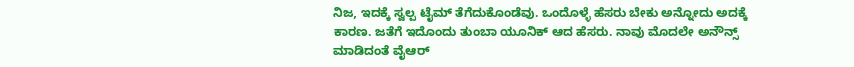ನಿಜ, ಇದಕ್ಕೆ ಸ್ವಲ್ಪ ಟೈಮ್ ತೆಗೆದುಕೊಂಡೆವು. ಒಂದೊಳ್ಳೆ ಹೆಸರು ಬೇಕು ಅನ್ನೋದು ಅದಕ್ಕೆ ಕಾರಣ. ಜತೆಗೆ ಇದೊಂದು ತುಂಬಾ ಯೂನಿಕ್ ಆದ ಹೆಸರು. ನಾವು ಮೊದಲೇ ಅನೌನ್ಸ್ ಮಾಡಿದಂತೆ ವೈಆರ್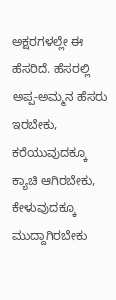ಅಕ್ಷರಗಳಲ್ಲೇ ಈ ಹೆಸರಿದೆ. ಹೆಸರಲ್ಲಿ ಅಪ್ಪ-ಅಮ್ಮನ ಹೆಸರು ಇರಬೇಕು, ಕರೆಯುವುದಕ್ಕೂ ಕ್ಯಾಚಿ ಆಗಿರಬೇಕು, ಕೇಳುವುದಕ್ಕೂ ಮುದ್ದಾಗಿರಬೇಕು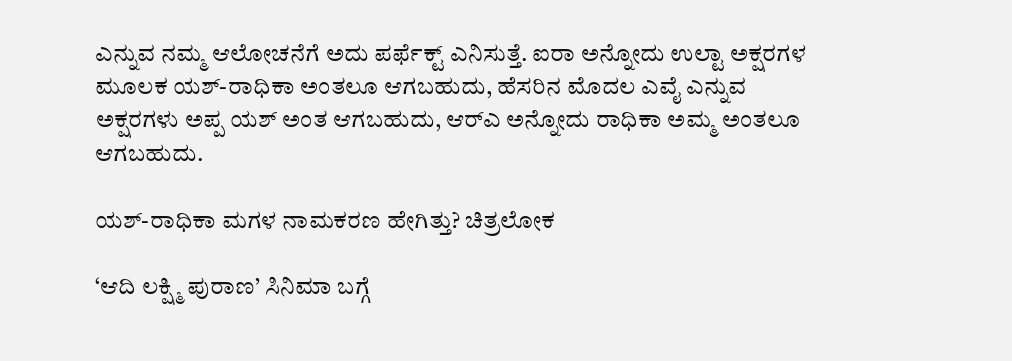ಎನ್ನುವ ನಮ್ಮ ಆಲೋಚನೆಗೆ ಅದು ಪರ್ಫೆಕ್ಟ್ ಎನಿಸುತ್ತೆ. ಐರಾ ಅನ್ನೋದು ಉಲ್ಟಾ ಅಕ್ಷರಗಳ ಮೂಲಕ ಯಶ್-ರಾಧಿಕಾ ಅಂತಲೂ ಆಗಬಹುದು, ಹೆಸರಿನ ಮೊದಲ ಎವೈ ಎನ್ನುವ ಅಕ್ಷರಗಳು ಅಪ್ಪ ಯಶ್ ಅಂತ ಆಗಬಹುದು, ಆರ್‌ಎ ಅನ್ನೋದು ರಾಧಿಕಾ ಅಮ್ಮ ಅಂತಲೂ ಆಗಬಹುದು.

ಯಶ್-ರಾಧಿಕಾ ಮಗಳ ನಾಮಕರಣ ಹೇಗಿತ್ತು? ಚಿತ್ರಲೋಕ

‘ಆದಿ ಲಕ್ಷ್ಮಿ ಪುರಾಣ’ ಸಿನಿಮಾ ಬಗ್ಗೆ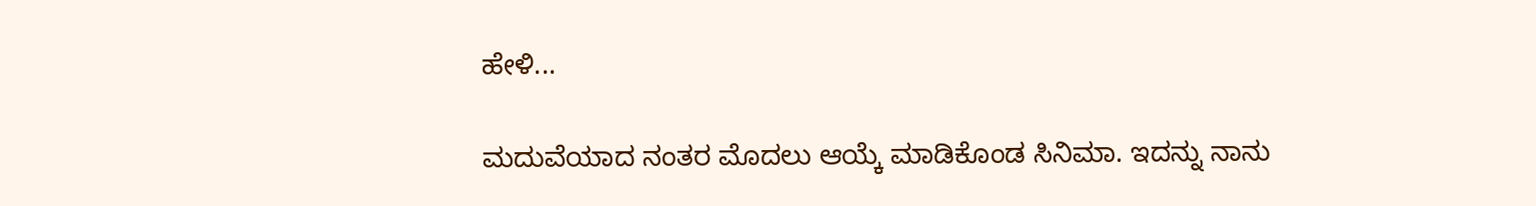ಹೇಳಿ...

ಮದುವೆಯಾದ ನಂತರ ಮೊದಲು ಆಯ್ಕೆ ಮಾಡಿಕೊಂಡ ಸಿನಿಮಾ. ಇದನ್ನು ನಾನು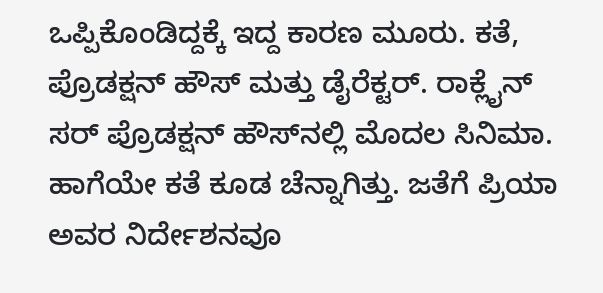ಒಪ್ಪಿಕೊಂಡಿದ್ದಕ್ಕೆ ಇದ್ದ ಕಾರಣ ಮೂರು. ಕತೆ, ಪ್ರೊಡಕ್ಷನ್ ಹೌಸ್ ಮತ್ತು ಡೈರೆಕ್ಟರ್. ರಾಕ್ಲೈನ್ ಸರ್ ಪ್ರೊಡಕ್ಷನ್ ಹೌಸ್‌ನಲ್ಲಿ ಮೊದಲ ಸಿನಿಮಾ. ಹಾಗೆಯೇ ಕತೆ ಕೂಡ ಚೆನ್ನಾಗಿತ್ತು. ಜತೆಗೆ ಪ್ರಿಯಾ ಅವರ ನಿರ್ದೇಶನವೂ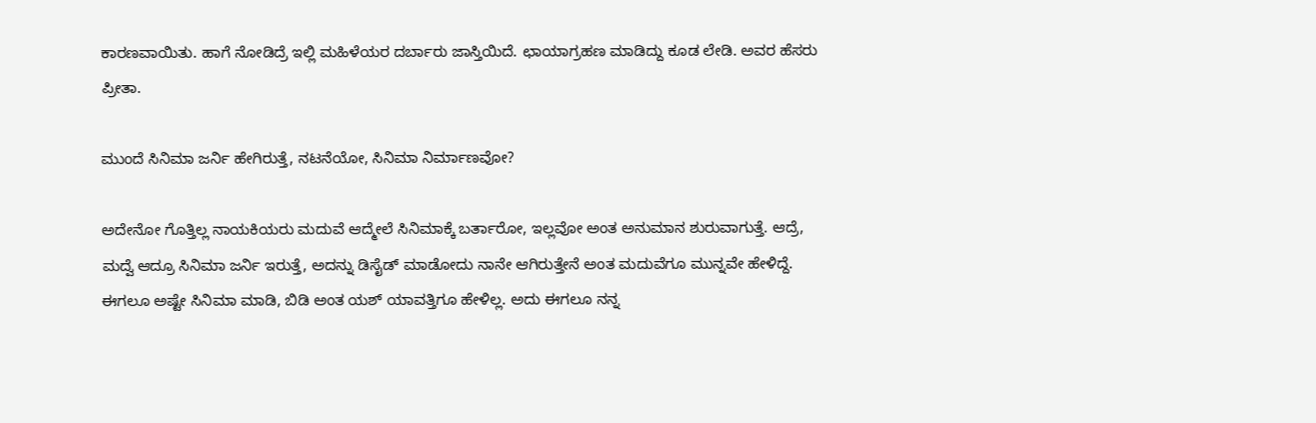ಕಾರಣವಾಯಿತು. ಹಾಗೆ ನೋಡಿದ್ರೆ ಇಲ್ಲಿ ಮಹಿಳೆಯರ ದರ್ಬಾರು ಜಾಸ್ತಿಯಿದೆ. ಛಾಯಾಗ್ರಹಣ ಮಾಡಿದ್ದು ಕೂಡ ಲೇಡಿ. ಅವರ ಹೆಸರು ಪ್ರೀತಾ.

ಮುಂದೆ ಸಿನಿಮಾ ಜರ್ನಿ ಹೇಗಿರುತ್ತೆ, ನಟನೆಯೋ, ಸಿನಿಮಾ ನಿರ್ಮಾಣವೋ?

ಅದೇನೋ ಗೊತ್ತಿಲ್ಲ ನಾಯಕಿಯರು ಮದುವೆ ಆದ್ಮೇಲೆ ಸಿನಿಮಾಕ್ಕೆ ಬರ್ತಾರೋ, ಇಲ್ಲವೋ ಅಂತ ಅನುಮಾನ ಶುರುವಾಗುತ್ತೆ. ಆದ್ರೆ, ಮದ್ವೆ ಆದ್ರೂ ಸಿನಿಮಾ ಜರ್ನಿ ಇರುತ್ತೆ, ಅದನ್ನು ಡಿಸೈಡ್ ಮಾಡೋದು ನಾನೇ ಆಗಿರುತ್ತೇನೆ ಅಂತ ಮದುವೆಗೂ ಮುನ್ನವೇ ಹೇಳಿದ್ದೆ. ಈಗಲೂ ಅಷ್ಟೇ ಸಿನಿಮಾ ಮಾಡಿ, ಬಿಡಿ ಅಂತ ಯಶ್ ಯಾವತ್ತಿಗೂ ಹೇಳಿಲ್ಲ. ಅದು ಈಗಲೂ ನನ್ನ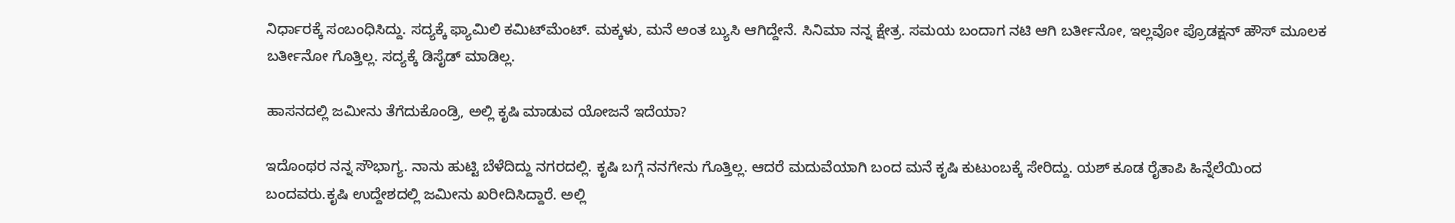ನಿರ್ಧಾರಕ್ಕೆ ಸಂಬಂಧಿಸಿದ್ದು. ಸದ್ಯಕ್ಕೆ ಫ್ಯಾಮಿಲಿ ಕಮಿಟ್‌ಮೆಂಟ್. ಮಕ್ಕಳು, ಮನೆ ಅಂತ ಬ್ಯುಸಿ ಆಗಿದ್ದೇನೆ. ಸಿನಿಮಾ ನನ್ನ ಕ್ಷೇತ್ರ. ಸಮಯ ಬಂದಾಗ ನಟಿ ಆಗಿ ಬರ್ತೀನೋ, ಇಲ್ಲವೋ ಪ್ರೊಡಕ್ಷನ್ ಹೌಸ್ ಮೂಲಕ ಬರ್ತೀನೋ ಗೊತ್ತಿಲ್ಲ. ಸದ್ಯಕ್ಕೆ ಡಿಸೈಡ್ ಮಾಡಿಲ್ಲ.

ಹಾಸನದಲ್ಲಿ ಜಮೀನು ತೆಗೆದುಕೊಂಡ್ರಿ, ಅಲ್ಲಿ ಕೃಷಿ ಮಾಡುವ ಯೋಜನೆ ಇದೆಯಾ?

ಇದೊಂಥರ ನನ್ನ ಸೌಭಾಗ್ಯ. ನಾನು ಹುಟ್ಟಿ ಬೆಳೆದಿದ್ದು ನಗರದಲ್ಲಿ. ಕೃಷಿ ಬಗ್ಗೆ ನನಗೇನು ಗೊತ್ತಿಲ್ಲ. ಆದರೆ ಮದುವೆಯಾಗಿ ಬಂದ ಮನೆ ಕೃಷಿ ಕುಟುಂಬಕ್ಕೆ ಸೇರಿದ್ದು. ಯಶ್ ಕೂಡ ರೈತಾಪಿ ಹಿನ್ನೆಲೆಯಿಂದ ಬಂದವರು.ಕೃಷಿ ಉದ್ದೇಶದಲ್ಲಿ ಜಮೀನು ಖರೀದಿಸಿದ್ದಾರೆ. ಅಲ್ಲಿ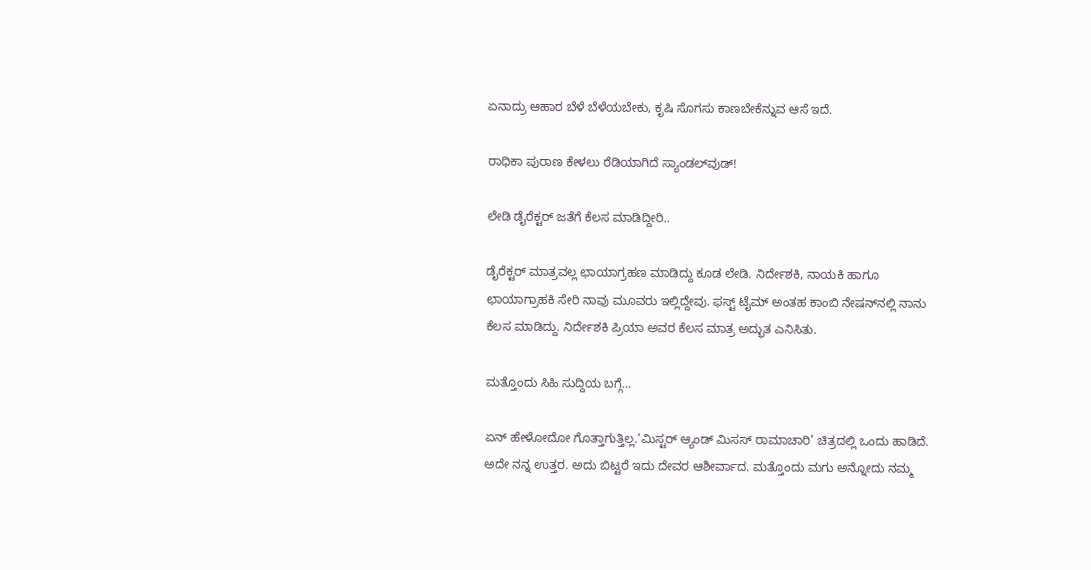ಏನಾದ್ರು ಆಹಾರ ಬೆಳೆ ಬೆಳೆಯಬೇಕು, ಕೃಷಿ ಸೊಗಸು ಕಾಣಬೇಕೆನ್ನುವ ಆಸೆ ಇದೆ.

ರಾಧಿಕಾ ಪುರಾಣ ಕೇಳಲು ರೆಡಿಯಾಗಿದೆ ಸ್ಯಾಂಡಲ್‌ವುಡ್!

ಲೇಡಿ ಡೈರೆಕ್ಟರ್ ಜತೆಗೆ ಕೆಲಸ ಮಾಡಿದ್ದೀರಿ..

ಡೈರೆಕ್ಟರ್ ಮಾತ್ರವಲ್ಲ ಛಾಯಾಗ್ರಹಣ ಮಾಡಿದ್ದು ಕೂಡ ಲೇಡಿ. ನಿರ್ದೇಶಕಿ, ನಾಯಕಿ ಹಾಗೂ ಛಾಯಾಗ್ರಾಹಕಿ ಸೇರಿ ನಾವು ಮೂವರು ಇಲ್ಲಿದ್ದೇವು. ಫಸ್ಟ್ ಟೈಮ್ ಅಂತಹ ಕಾಂಬಿ ನೇಷನ್‌ನಲ್ಲಿ ನಾನು ಕೆಲಸ ಮಾಡಿದ್ದು. ನಿರ್ದೇಶಕಿ ಪ್ರಿಯಾ ಅವರ ಕೆಲಸ ಮಾತ್ರ ಅದ್ಭುತ ಎನಿಸಿತು.

ಮತ್ತೊಂದು ಸಿಹಿ ಸುದ್ದಿಯ ಬಗ್ಗೆ...

ಏನ್ ಹೇಳೋದೋ ಗೊತ್ತಾಗುತ್ತಿಲ್ಲ.‘ಮಿಸ್ಟರ್ ಆ್ಯಂಡ್ ಮಿಸಸ್ ರಾಮಾಚಾರಿ’ ಚಿತ್ರದಲ್ಲಿ ಒಂದು ಹಾಡಿದೆ. ಅದೇ ನನ್ನ ಉತ್ತರ. ಅದು ಬಿಟ್ಟರೆ ಇದು ದೇವರ ಆಶೀರ್ವಾದ. ಮತ್ತೊಂದು ಮಗು ಅನ್ನೋದು ನಮ್ಮ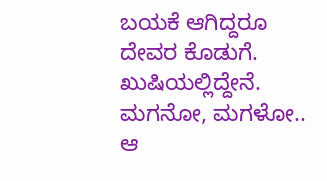ಬಯಕೆ ಆಗಿದ್ದರೂ ದೇವರ ಕೊಡುಗೆ. ಖುಷಿಯಲ್ಲಿದ್ದೇನೆ. ಮಗನೋ, ಮಗಳೋ.. ಆ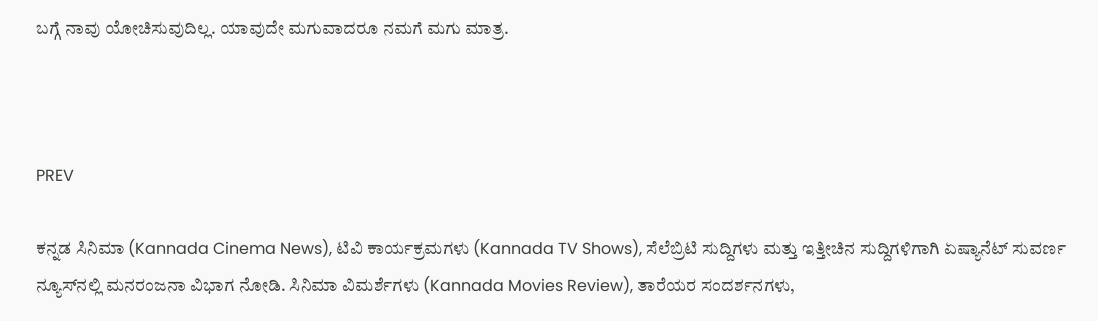ಬಗ್ಗೆ ನಾವು ಯೋಚಿಸುವುದಿಲ್ಲ. ಯಾವುದೇ ಮಗುವಾದರೂ ನಮಗೆ ಮಗು ಮಾತ್ರ.



PREV

ಕನ್ನಡ ಸಿನಿಮಾ (Kannada Cinema News), ಟಿವಿ ಕಾರ್ಯಕ್ರಮಗಳು (Kannada TV Shows), ಸೆಲೆಬ್ರಿಟಿ ಸುದ್ದಿಗಳು ಮತ್ತು ಇತ್ತೀಚಿನ ಸುದ್ದಿಗಳಿಗಾಗಿ ಏಷ್ಯಾನೆಟ್ ಸುವರ್ಣ ನ್ಯೂಸ್‌ನಲ್ಲಿ ಮನರಂಜನಾ ವಿಭಾಗ ನೋಡಿ. ಸಿನಿಮಾ ವಿಮರ್ಶೆಗಳು (Kannada Movies Review), ತಾರೆಯರ ಸಂದರ್ಶನಗಳು,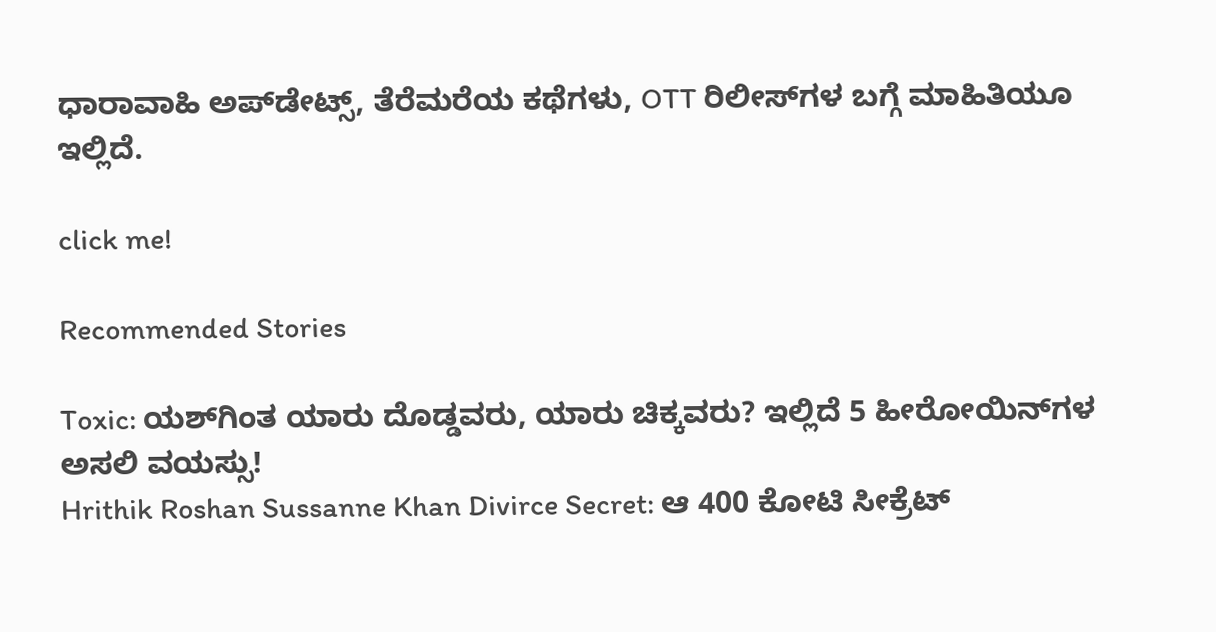ಧಾರಾವಾಹಿ ಅಪ್‌ಡೇಟ್ಸ್‌, ತೆರೆಮರೆಯ ಕಥೆಗಳು, OTT ರಿಲೀಸ್‌ಗಳ ಬಗ್ಗೆ ಮಾಹಿತಿಯೂ ಇಲ್ಲಿದೆ.

click me!

Recommended Stories

Toxic: ಯಶ್‌ಗಿಂತ ಯಾರು ದೊಡ್ಡವರು, ಯಾರು ಚಿಕ್ಕವರು? ಇಲ್ಲಿದೆ 5 ಹೀರೋಯಿನ್‌ಗಳ ಅಸಲಿ ವಯಸ್ಸು!
Hrithik Roshan Sussanne Khan Divirce Secret: ಆ 400 ಕೋಟಿ ಸೀಕ್ರೆಟ್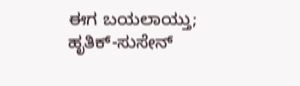ಈಗ ಬಯಲಾಯ್ತು; ಹೃತಿಕ್-ಸುಸೇನ್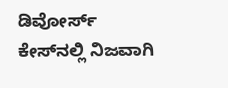ಡಿವೋರ್ಸ್ ಕೇಸ್‌ನಲ್ಲಿ ನಿಜವಾಗಿ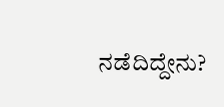ನಡೆದಿದ್ದೇನು?